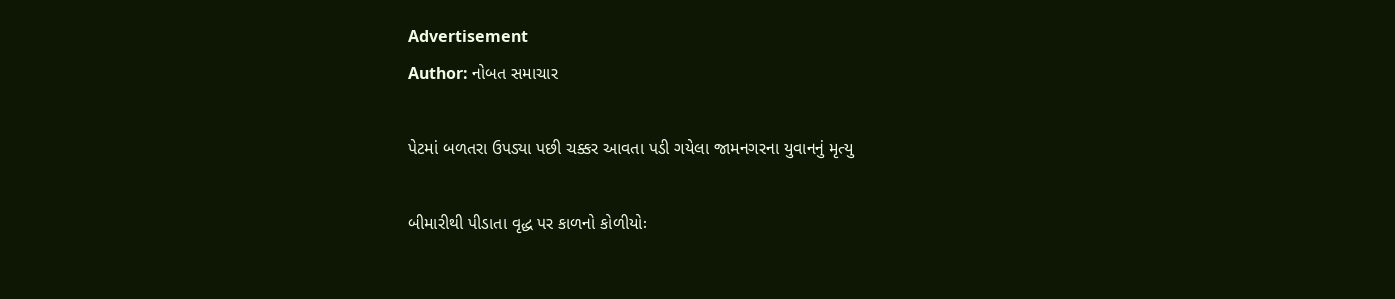Advertisement
Author: નોબત સમાચાર

પેટમાં બળતરા ઉપડ્યા પછી ચક્કર આવતા પડી ગયેલા જામનગરના યુવાનનું મૃત્યુ

બીમારીથી પીડાતા વૃદ્ધ પર કાળનો કોળીયોઃ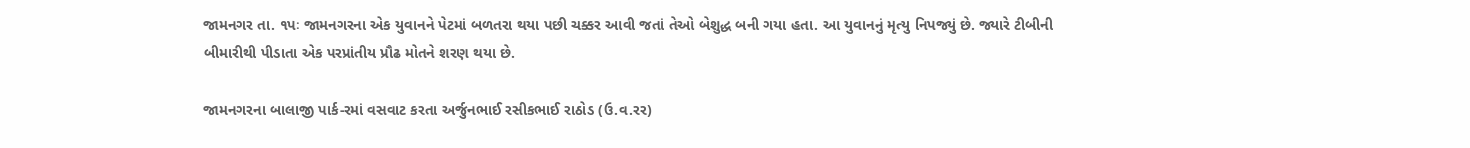જામનગર તા. ૧પઃ જામનગરના એક યુવાનને પેટમાં બળતરા થયા પછી ચક્કર આવી જતાં તેઓ બેશુદ્ધ બની ગયા હતા. આ યુવાનનું મૃત્યુ નિપજ્યું છે. જ્યારે ટીબીની બીમારીથી પીડાતા એક પરપ્રાંતીય પ્રૌઢ મોતને શરણ થયા છે.

જામનગરના બાલાજી પાર્ક-રમાં વસવાટ કરતા અર્જુનભાઈ રસીકભાઈ રાઠોડ (ઉ.વ.રર)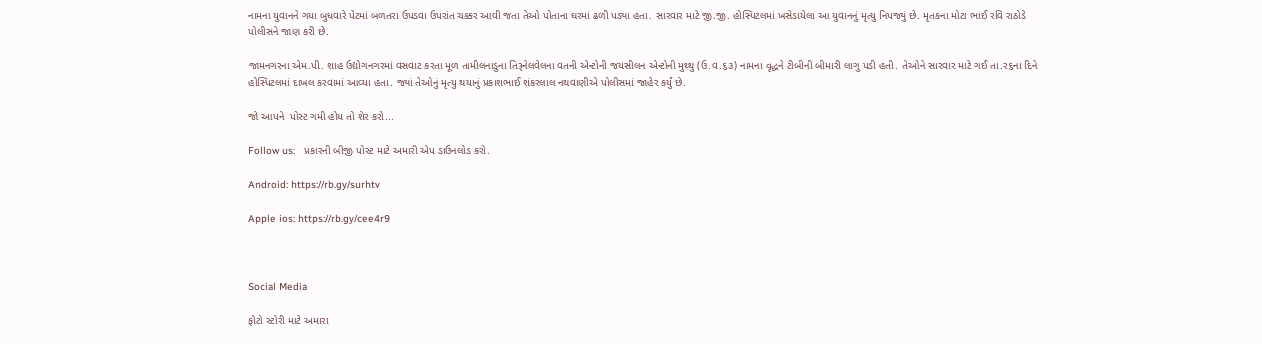નામના યુવાનને ગયા બુધવારે પેટમાં બળતરા ઉપડવા ઉપરાંત ચક્કર આવી જતા તેઓ પોતાના ઘરમાં ઢળી પડ્યા હતા. સારવાર માટે જી.જી. હોસ્પિટલમાં ખસેડાયેલા આ યુવાનનું મૃત્યુ નિપજ્યું છે. મૃતકના મોટા ભાઈ રવિ રાઠોડે પોલીસને જાણ કરી છે.

જામનગરના એમ.પી. શાહ ઉદ્યોગનગરમાં વસવાટ કરતા મૂળ તામીલનાડુના તિરૂનેલવેલના વતની એન્ટોની જયસીલન એન્ટોની મુથ્થુ (ઉ.વ.૬૩) નામના વૃદ્ધને ટીબીની બીમારી લાગુ પડી હતી. તેઓને સારવાર માટે ગઈ તા.ર૬ના દિને હોસ્પિટલમાં દાખલ કરવામાં આવ્યા હતા. જ્યાં તેઓનું મૃત્યુ થયાનું પ્રકાશભાઈ શંકરલાલ નથવાણીએ પોલીસમાં જાહેર કર્યું છે.

જો આપને  પોસ્ટ ગમી હોય તો શેર કરો...

Follow us:   પ્રકારની બીજી પોસ્ટ માટે અમારી એપ ડાઉનલોડ કરો.

Android: https://rb.gy/surhtv

Apple ios: https://rb.gy/cee4r9



Social Media

ફોટો સ્ટોરી માટે અમારા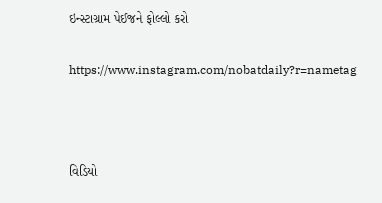ઇન્સ્ટાગ્રામ પેઈજને ફોલ્લો કરો

https://www.instagram.com/nobatdaily?r=nametag



વિડિયો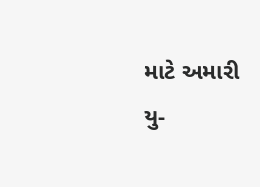માટે અમારી યુ-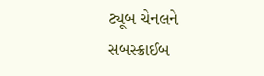ટ્યૂબ ચેનલને સબસ્ક્રાઈબ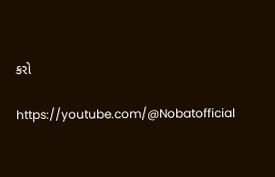કરો

https://youtube.com/@Nobatofficial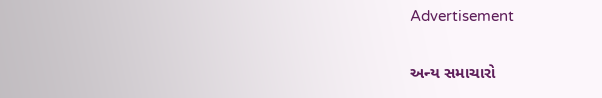Advertisement

અન્ય સમાચારો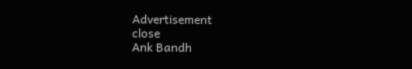Advertisement
close
Ank Bandh